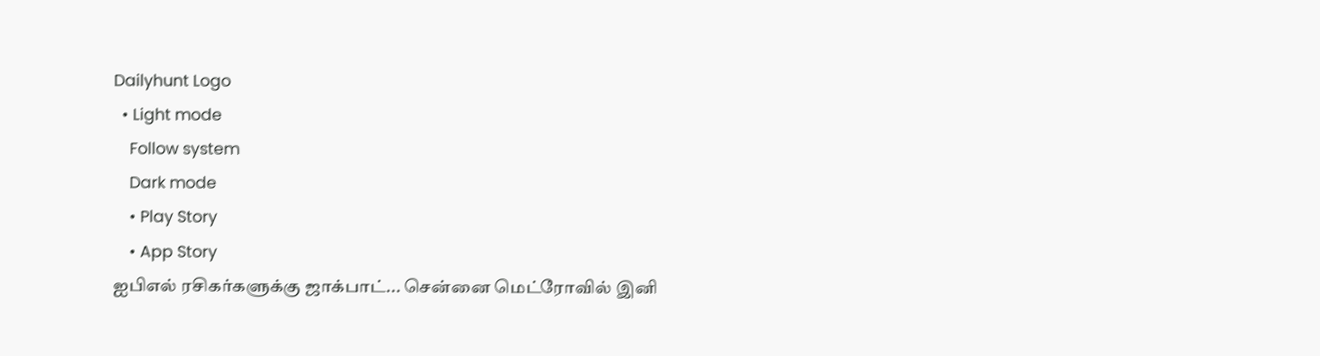Dailyhunt Logo
  • Light mode
    Follow system
    Dark mode
    • Play Story
    • App Story
ஐபிஎல் ரசிகர்களுக்கு ஜாக்பாட்... சென்னை மெட்ரோவில் இனி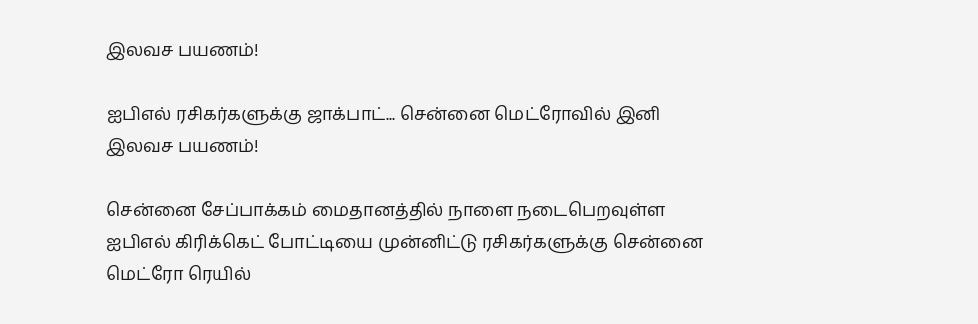இலவச பயணம்!

ஐபிஎல் ரசிகர்களுக்கு ஜாக்பாட்... சென்னை மெட்ரோவில் இனி இலவச பயணம்!

சென்னை சேப்பாக்கம் மைதானத்தில் நாளை நடைபெறவுள்ள ஐபிஎல் கிரிக்கெட் போட்டியை முன்னிட்டு ரசிகர்களுக்கு சென்னை மெட்ரோ ரெயில்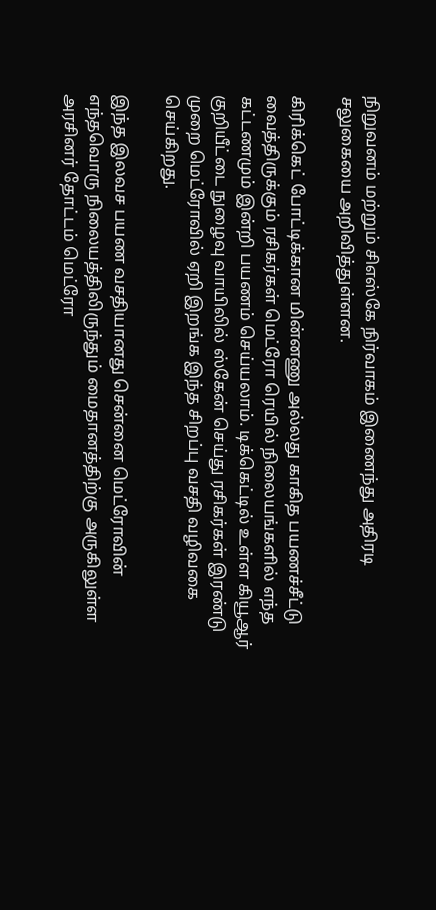நிறுவனம் மற்றும் சிஎஸ்கே நிர்வாகம் இணைந்து அதிரடி சலுகையை அறிவித்துள்ளன.

கிரிக்கெட் போட்டிக்கான மின்னணு அல்லது காகித பயணச்சீட்டு வைத்திருக்கும் ரசிகர்கள் மெட்ரோ ரெயில் நிலையங்களில் எந்த கட்டணமும் இன்றி பயணம் செய்யலாம். டிக்கெட்டில் உள்ள கியூஆர் குறியீட்டை நுழைவு வாயிலில் ஸ்கேன் செய்து ரசிகர்கள் இரண்டு முறை மெட்ரோவில் ஏறி இறங்க இந்த சிறப்பு வசதி வழிவகை செய்கிறது.

இந்த இலவச பயண வசதியானது சென்னை மெட்ரோவின் எந்தவொரு நிலையத்திலிருந்தும் மைதானத்திற்கு அருகிலுள்ள அரசினர் தோட்டம் மெட்ரோ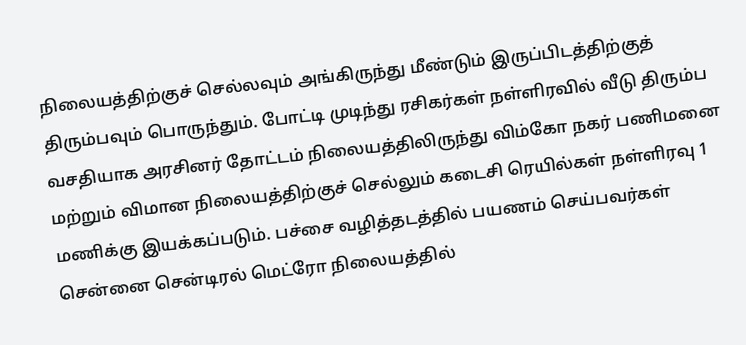நிலையத்திற்குச் செல்லவும் அங்கிருந்து மீண்டும் இருப்பிடத்திற்குத் திரும்பவும் பொருந்தும். போட்டி முடிந்து ரசிகர்கள் நள்ளிரவில் வீடு திரும்ப வசதியாக அரசினர் தோட்டம் நிலையத்திலிருந்து விம்கோ நகர் பணிமனை மற்றும் விமான நிலையத்திற்குச் செல்லும் கடைசி ரெயில்கள் நள்ளிரவு 1 மணிக்கு இயக்கப்படும். பச்சை வழித்தடத்தில் பயணம் செய்பவர்கள் சென்னை சென்டிரல் மெட்ரோ நிலையத்தில்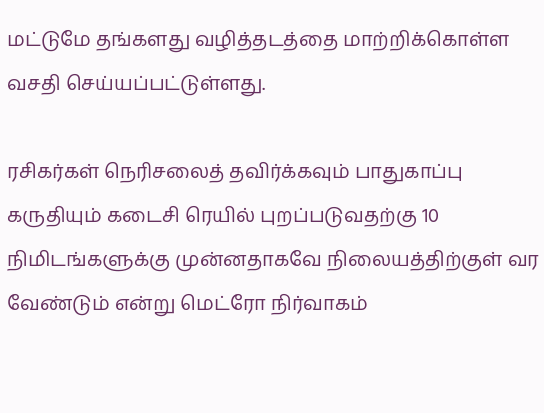மட்டுமே தங்களது வழித்தடத்தை மாற்றிக்கொள்ள வசதி செய்யப்பட்டுள்ளது.

ரசிகர்கள் நெரிசலைத் தவிர்க்கவும் பாதுகாப்பு கருதியும் கடைசி ரெயில் புறப்படுவதற்கு 10 நிமிடங்களுக்கு முன்னதாகவே நிலையத்திற்குள் வர வேண்டும் என்று மெட்ரோ நிர்வாகம்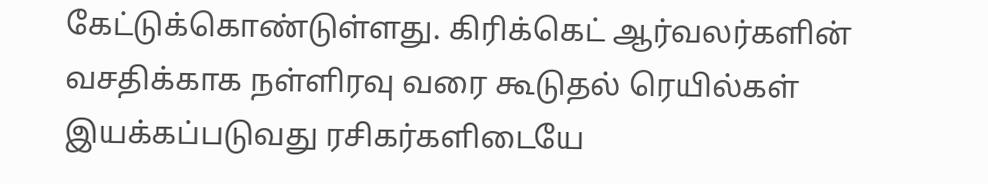கேட்டுக்கொண்டுள்ளது. கிரிக்கெட் ஆர்வலர்களின் வசதிக்காக நள்ளிரவு வரை கூடுதல் ரெயில்கள் இயக்கப்படுவது ரசிகர்களிடையே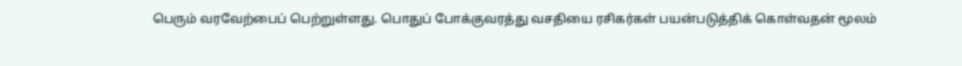பெரும் வரவேற்பைப் பெற்றுள்ளது. பொதுப் போக்குவரத்து வசதியை ரசிகர்கள் பயன்படுத்திக் கொள்வதன் மூலம்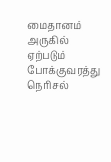மைதானம் அருகில் ஏற்படும் போக்குவரத்து நெரிசல்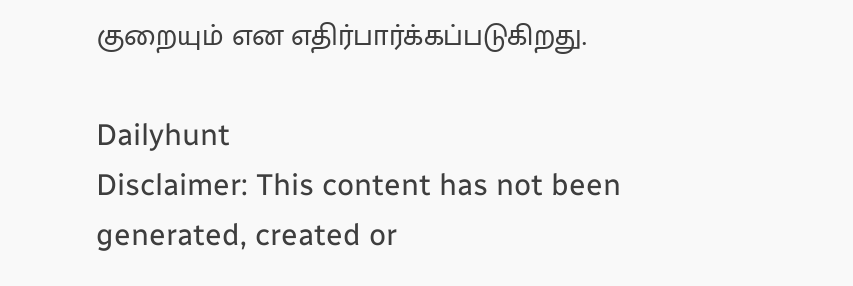குறையும் என எதிர்பார்க்கப்படுகிறது.

Dailyhunt
Disclaimer: This content has not been generated, created or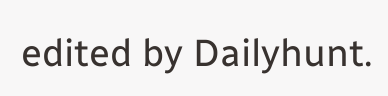edited by Dailyhunt.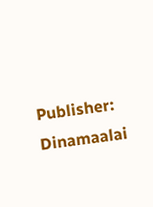Publisher: Dinamaalai